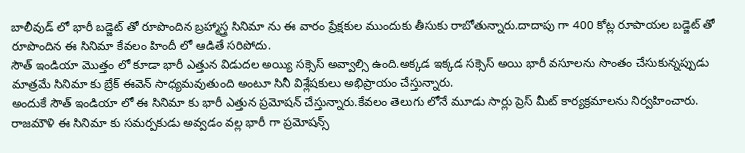బాలీవుడ్ లో భారీ బడ్జెట్ తో రూపొందిన బ్రహ్మాస్త్ర సినిమా ను ఈ వారం ప్రేక్షకుల ముందుకు తీసుకు రాబోతున్నారు.దాదాపు గా 400 కోట్ల రూపాయల బడ్జెట్ తో రూపొందిన ఈ సినిమా కేవలం హిందీ లో ఆడితే సరిపోదు.
సౌత్ ఇండియా మొత్తం లో కూడా భారీ ఎత్తున విడుదల అయ్యి సక్సెస్ అవ్వాల్సి ఉంది.అక్కడ ఇక్కడ సక్సెస్ అయి భారీ వసూలను సొంతం చేసుకున్నప్పుడు మాత్రమే సినిమా కు బ్రేక్ ఈవెన్ సాధ్యమవుతుంది అంటూ సినీ విశ్లేషకులు అభిప్రాయం చేస్తున్నారు.
అందుకే సౌత్ ఇండియా లో ఈ సినిమా కు భారీ ఎత్తున ప్రమోషన్ చేస్తున్నారు.కేవలం తెలుగు లోనే మూడు సార్లు ప్రెస్ మీట్ కార్యక్రమాలను నిర్వహించారు.
రాజమౌళి ఈ సినిమా కు సమర్పకుడు అవ్వడం వల్ల భారీ గా ప్రమోషన్స్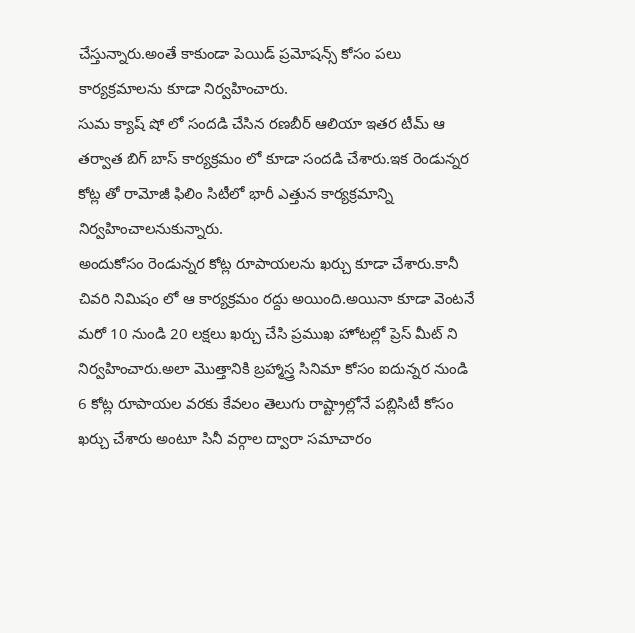చేస్తున్నారు.అంతే కాకుండా పెయిడ్ ప్రమోషన్స్ కోసం పలు కార్యక్రమాలను కూడా నిర్వహించారు.
సుమ క్యాష్ షో లో సందడి చేసిన రణబీర్ ఆలియా ఇతర టీమ్ ఆ తర్వాత బిగ్ బాస్ కార్యక్రమం లో కూడా సందడి చేశారు.ఇక రెండున్నర కోట్ల తో రామోజీ ఫిలిం సిటీలో భారీ ఎత్తున కార్యక్రమాన్ని నిర్వహించాలనుకున్నారు.
అందుకోసం రెండున్నర కోట్ల రూపాయలను ఖర్చు కూడా చేశారు.కానీ చివరి నిమిషం లో ఆ కార్యక్రమం రద్దు అయింది.అయినా కూడా వెంటనే మరో 10 నుండి 20 లక్షలు ఖర్చు చేసి ప్రముఖ హోటల్లో ప్రెస్ మీట్ ని నిర్వహించారు.అలా మొత్తానికి బ్రహ్మాస్త్ర సినిమా కోసం ఐదున్నర నుండి 6 కోట్ల రూపాయల వరకు కేవలం తెలుగు రాష్ట్రాల్లోనే పబ్లిసిటీ కోసం ఖర్చు చేశారు అంటూ సినీ వర్గాల ద్వారా సమాచారం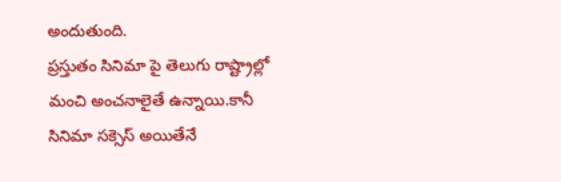అందుతుంది.
ప్రస్తుతం సినిమా పై తెలుగు రాష్ట్రాల్లో మంచి అంచనాలైతే ఉన్నాయి.కానీ సినిమా సక్సెస్ అయితేనే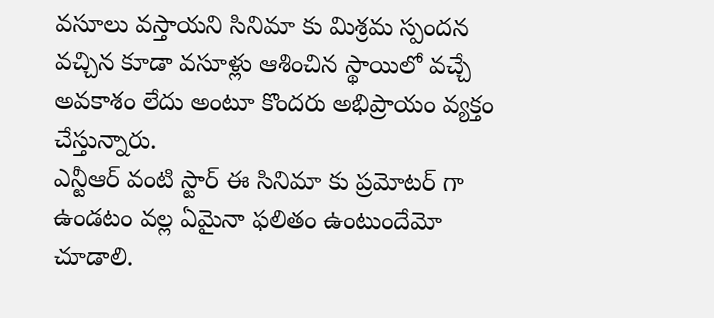వసూలు వస్తాయని సినిమా కు మిశ్రమ స్పందన వచ్చిన కూడా వసూళ్లు ఆశించిన స్థాయిలో వచ్చే అవకాశం లేదు అంటూ కొందరు అభిప్రాయం వ్యక్తం చేస్తున్నారు.
ఎన్టీఆర్ వంటి స్టార్ ఈ సినిమా కు ప్రమోటర్ గా ఉండటం వల్ల ఏమైనా ఫలితం ఉంటుందేమో చూడాలి.